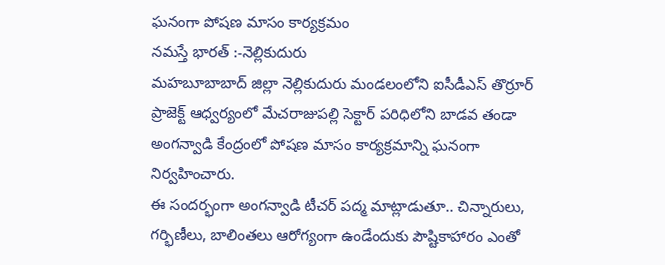ఘనంగా పోషణ మాసం కార్యక్రమం
నమస్తే భారత్ :-నెల్లికుదురు
మహబూబాబాద్ జిల్లా నెల్లికుదురు మండలంలోని ఐసీడీఎస్ తొర్రూర్ ప్రాజెక్ట్ ఆధ్వర్యంలో మేచరాజుపల్లి సెక్టార్ పరిధిలోని బాడవ తండా అంగన్వాడి కేంద్రంలో పోషణ మాసం కార్యక్రమాన్ని ఘనంగా నిర్వహించారు.
ఈ సందర్భంగా అంగన్వాడి టీచర్ పద్మ మాట్లాడుతూ.. చిన్నారులు, గర్భిణీలు, బాలింతలు ఆరోగ్యంగా ఉండేందుకు పౌష్టికాహారం ఎంతో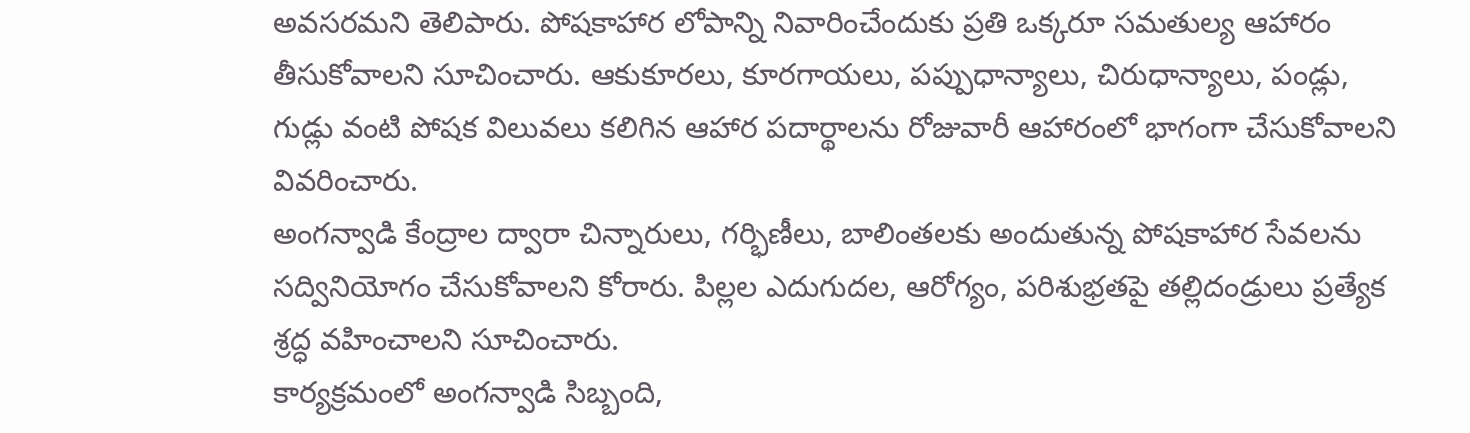అవసరమని తెలిపారు. పోషకాహార లోపాన్ని నివారించేందుకు ప్రతి ఒక్కరూ సమతుల్య ఆహారం తీసుకోవాలని సూచించారు. ఆకుకూరలు, కూరగాయలు, పప్పుధాన్యాలు, చిరుధాన్యాలు, పండ్లు, గుడ్లు వంటి పోషక విలువలు కలిగిన ఆహార పదార్థాలను రోజువారీ ఆహారంలో భాగంగా చేసుకోవాలని వివరించారు.
అంగన్వాడి కేంద్రాల ద్వారా చిన్నారులు, గర్భిణీలు, బాలింతలకు అందుతున్న పోషకాహార సేవలను సద్వినియోగం చేసుకోవాలని కోరారు. పిల్లల ఎదుగుదల, ఆరోగ్యం, పరిశుభ్రతపై తల్లిదండ్రులు ప్రత్యేక శ్రద్ధ వహించాలని సూచించారు.
కార్యక్రమంలో అంగన్వాడి సిబ్బంది,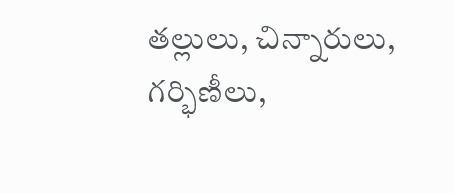తల్లులు, చిన్నారులు, గర్భిణీలు,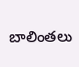బాలింతలు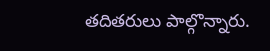తదితరులు పాల్గొన్నారు.